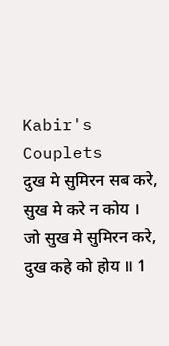Kabir's Couplets
दुख मे सुमिरन सब करे,
सुख मे करे न कोय ।
जो सुख मे सुमिरन करे,
दुख कहे को होय ॥ 1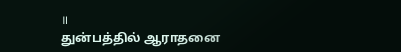॥
துன்பத்தில் ஆராதனை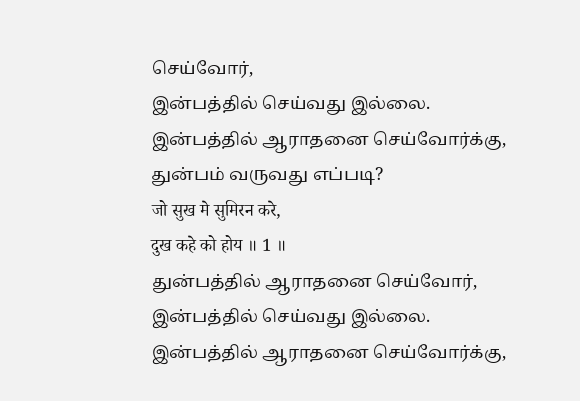செய்வோர்,
இன்பத்தில் செய்வது இல்லை.
இன்பத்தில் ஆராதனை செய்வோர்க்கு,
துன்பம் வருவது எப்படி?
जो सुख मे सुमिरन करे,
दुख कहे को होय ॥ 1 ॥
துன்பத்தில் ஆராதனை செய்வோர்,
இன்பத்தில் செய்வது இல்லை.
இன்பத்தில் ஆராதனை செய்வோர்க்கு,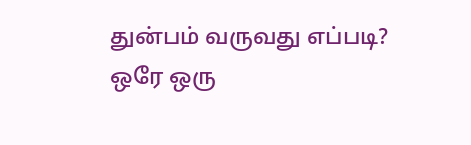துன்பம் வருவது எப்படி?
ஒரே ஒரு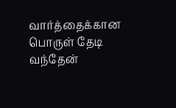வார்த்தைக்கான பொருள் தேடி வந்தேன்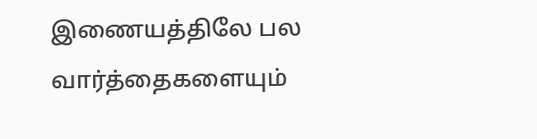இணையத்திலே பல வார்த்தைகளையும்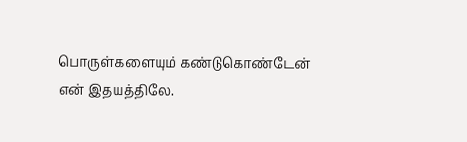பொருள்களையும் கண்டுகொண்டேன் என் இதயத்திலே.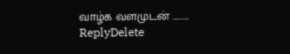வாழ்க வளமுடன் .........
ReplyDelete